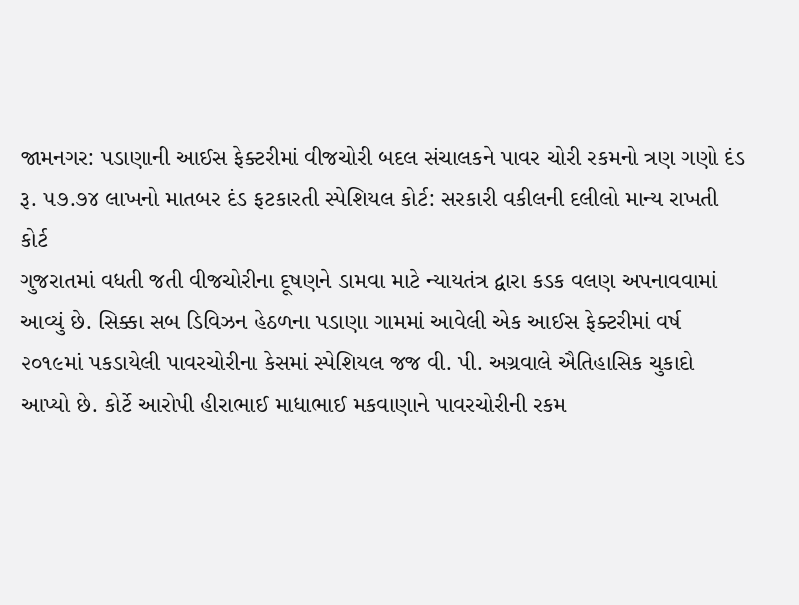જામનગર: પડાણાની આઈસ ફેક્ટરીમાં વીજચોરી બદલ સંચાલકને પાવર ચોરી રકમનો ત્રણ ગણો દંડ
રૂ. ૫૭.૭૪ લાખનો માતબર દંડ ફટકારતી સ્પેશિયલ કોર્ટ: સરકારી વકીલની દલીલો માન્ય રાખતી કોર્ટ
ગુજરાતમાં વધતી જતી વીજચોરીના દૂષણને ડામવા માટે ન્યાયતંત્ર દ્વારા કડક વલણ અપનાવવામાં આવ્યું છે. સિક્કા સબ ડિવિઝન હેઠળના પડાણા ગામમાં આવેલી એક આઈસ ફેક્ટરીમાં વર્ષ ૨૦૧૯માં પકડાયેલી પાવરચોરીના કેસમાં સ્પેશિયલ જજ વી. પી. અગ્રવાલે ઐતિહાસિક ચુકાદો આપ્યો છે. કોર્ટે આરોપી હીરાભાઈ માધાભાઈ મકવાણાને પાવરચોરીની રકમ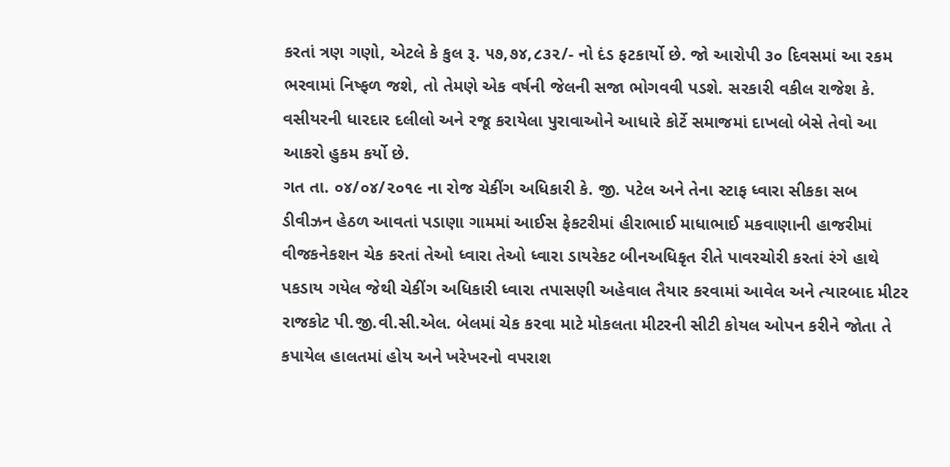કરતાં ત્રણ ગણો, એટલે કે કુલ રૂ. ૫૭,૭૪,૮૩૨/- નો દંડ ફટકાર્યો છે. જો આરોપી ૩૦ દિવસમાં આ રકમ ભરવામાં નિષ્ફળ જશે, તો તેમણે એક વર્ષની જેલની સજા ભોગવવી પડશે. સરકારી વકીલ રાજેશ કે. વસીયરની ધારદાર દલીલો અને રજૂ કરાયેલા પુરાવાઓને આધારે કોર્ટે સમાજમાં દાખલો બેસે તેવો આ આકરો હુકમ કર્યો છે.
ગત તા. ૦૪/૦૪/૨૦૧૯ ના રોજ ચેકીંગ અધિકારી કે. જી. પટેલ અને તેના સ્ટાફ ધ્વારા સીકકા સબ ડીવીઝન હેઠળ આવતાં પડાણા ગામમાં આઈસ ફેકટરીમાં હીરાભાઈ માધાભાઈ મકવાણાની હાજરીમાં વીજકનેકશન ચેક કરતાં તેઓ ધ્વારા તેઓ ધ્વારા ડાયરેકટ બીનઅધિકૃત રીતે પાવરચોરી કરતાં રંગે હાથે પકડાય ગયેલ જેથી ચેકીંગ અધિકારી ધ્વારા તપાસણી અહેવાલ તૈયાર કરવામાં આવેલ અને ત્યારબાદ મીટર રાજકોટ પી.જી.વી.સી.એલ. બેલમાં ચેક કરવા માટે મોકલતા મીટરની સીટી કોયલ ઓપન કરીને જોતા તે કપાયેલ હાલતમાં હોય અને ખરેખરનો વપરાશ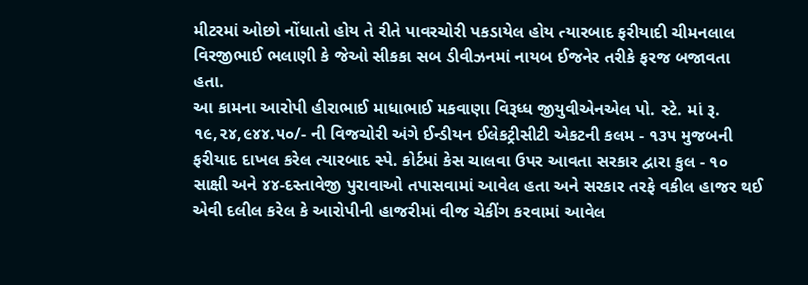મીટરમાં ઓછો નોંધાતો હોય તે રીતે પાવરચોરી પકડાયેલ હોય ત્યારબાદ ફરીયાદી ચીમનલાલ વિરજીભાઈ ભલાણી કે જેઓ સીકકા સબ ડીવીઝનમાં નાયબ ઈજનેર તરીકે ફરજ બજાવતા હતા.
આ કામના આરોપી હીરાભાઈ માધાભાઈ મકવાણા વિરૂધ્ધ જીયુવીએનએલ પો. સ્ટે. માં રૂ. ૧૯,૨૪,૯૪૪.૫૦/- ની વિજચોરી અંગે ઈન્ડીયન ઈલેકટ્રીસીટી એકટની કલમ - ૧૩૫ મુજબની ફરીયાદ દાખલ કરેલ ત્યારબાદ સ્પે. કોર્ટમાં કેસ ચાલવા ઉપર આવતા સરકાર દ્વારા કુલ - ૧૦ સાક્ષી અને ૪૪-દસ્તાવેજી પુરાવાઓ તપાસવામાં આવેલ હતા અને સરકાર તરફે વકીલ હાજર થઈ એવી દલીલ કરેલ કે આરોપીની હાજરીમાં વીજ ચેકીંગ કરવામાં આવેલ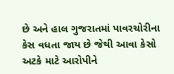છે અને હાલ ગુજરાતમાં પાવરચોરીના કેસ વધતા જાય છે જેથી આવા કેસો અટકે માટે આરોપીને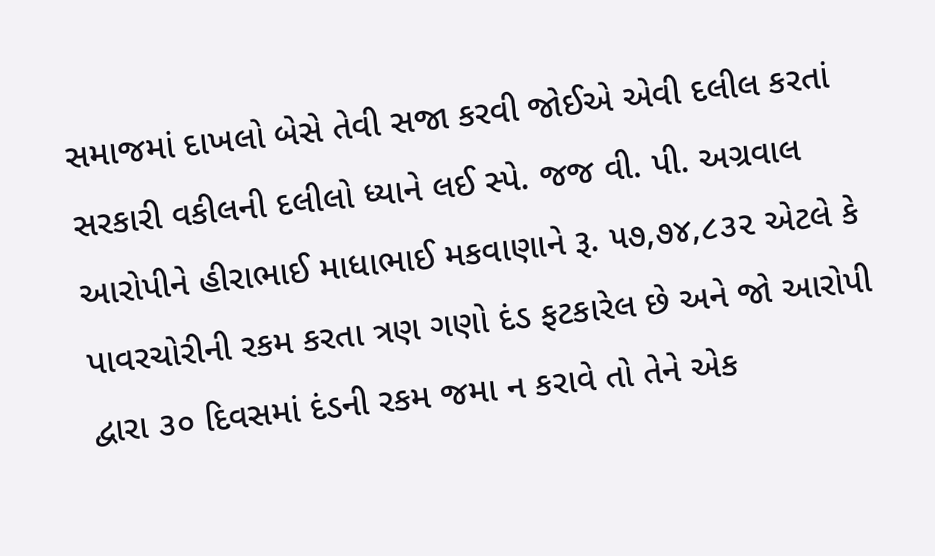સમાજમાં દાખલો બેસે તેવી સજા કરવી જોઈએ એવી દલીલ કરતાં સરકારી વકીલની દલીલો ધ્યાને લઈ સ્પે. જજ વી. પી. અગ્રવાલ આરોપીને હીરાભાઈ માધાભાઈ મકવાણાને રૂ. ૫૭,૭૪,૮૩૨ એટલે કે પાવરચોરીની રકમ કરતા ત્રણ ગણો દંડ ફટકારેલ છે અને જો આરોપી દ્વારા ૩૦ દિવસમાં દંડની રકમ જમા ન કરાવે તો તેને એક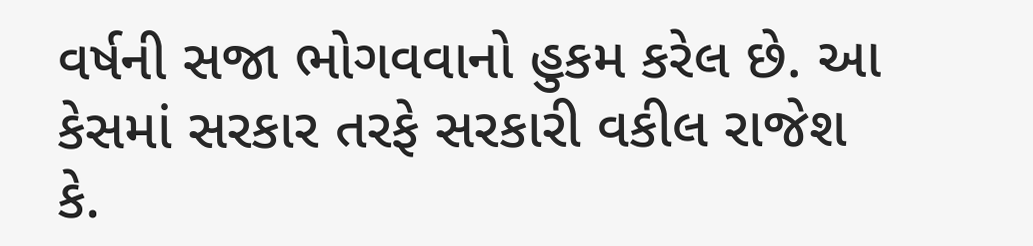વર્ષની સજા ભોગવવાનો હુકમ કરેલ છે. આ કેસમાં સરકાર તરફે સરકારી વકીલ રાજેશ કે.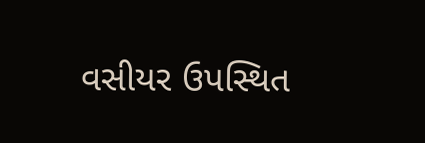વસીયર ઉપસ્થિત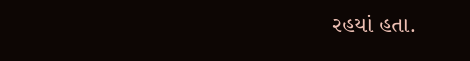રહયાં હતા.